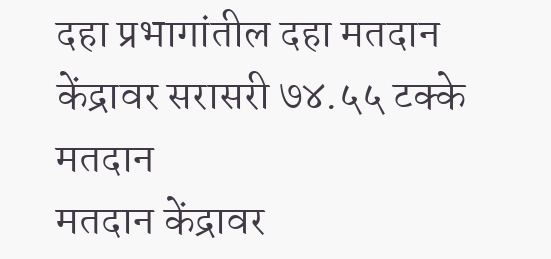दहा प्रभागांतील दहा मतदान केंद्रावर सरासरी ७४.५५ टक्के मतदान
मतदान केंद्रावर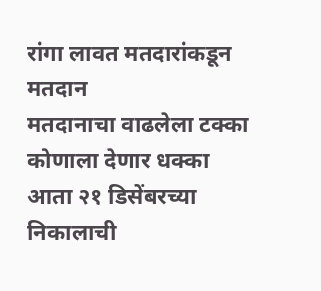रांगा लावत मतदारांकडून मतदान
मतदानाचा वाढलेला टक्का कोणाला देणार धक्का
आता २१ डिसेंबरच्या निकालाची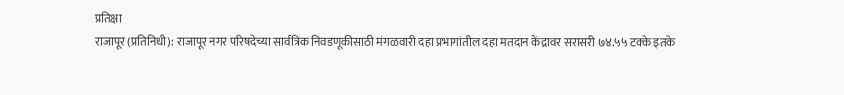प्रतिक्षा
राजापूर (प्रतिनिधी): राजापूर नगर परिषदेच्या सार्वत्रिक निवडणूकीसाठी मंगळवारी दहा प्रभागांतील दहा मतदान केंद्रावर सरासरी ७४.५५ टक्के इतके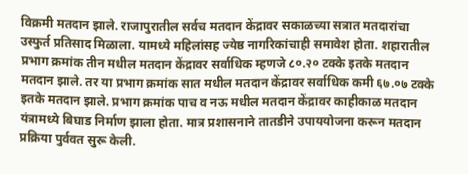विक्रमी मतदान झाले. राजापुरातील सर्वच मतदान केंद्रावर सकाळच्या सत्रात मतदारांचा उस्फुर्त प्रतिसाद मिळाला. यामध्ये महिलांसह ज्येष्ठ नागरिकांचाही समावेश होता. शहारातील प्रभाग क्रमांक तीन मधील मतदान केंद्रावर सर्वाधिक म्हणजे ८०.२० टक्के इतके मतदान मतदान झाले. तर या प्रभाग क्रमांक सात मधील मतदान केंद्रावर सर्वाधिक कमी ६७.०७ टक्के इतके मतदान झाले. प्रभाग क्रमांक पाच व नऊ मधील मतदान केंद्रावर काहीकाळ मतदान यंत्रामध्ये बिघाड निर्माण झाला होता. मात्र प्रशासनाने तातडीने उपाययोजना करून मतदान प्रक्रिया पुर्ववत सुरू केली.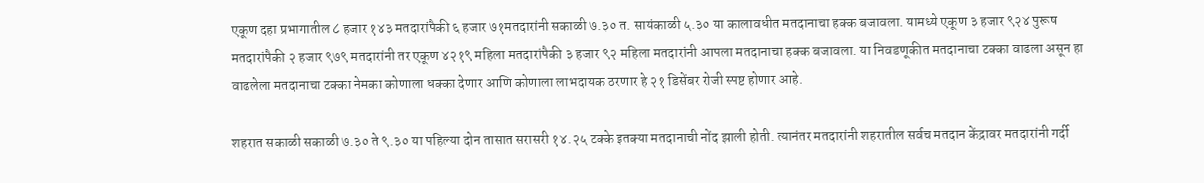एकूण दहा प्रभागातील ८ हजार १४३ मतदारांपैकी ६ हजार ७१मतदारांनी सकाळी ७.३० त. सायंकाळी ५.३० या कालावधीत मतदानाचा हक्क बजावला. यामध्ये एकूण ३ हजार ९२४ पुरूष मतदारांपैकी २ हजार ९७९ मतदारांनी तर एकूण ४२१९ महिला मतदारांपैकी ३ हजार ९२ महिला मतदारांनी आपला मतदानाचा हक्क बजावला. या निवडणूकीत मतदानाचा टक्का वाढला असून हा वाढलेला मतदानाचा टक्का नेमका कोणाला धक्का देणार आणि कोणाला लाभदायक ठरणार हे २१ डिसेंबर रोजी स्पष्ट होणार आहे.

शहरात सकाळी सकाळी ७.३० ते ९.३० या पहिल्या दोन तासात सरासरी १४.२५ टक्के इतक्या मतदानाची नोंद झाली होती. त्यानंतर मतदारांनी शहरातील सर्वच मतदान केंद्रावर मतदारांनी गर्दी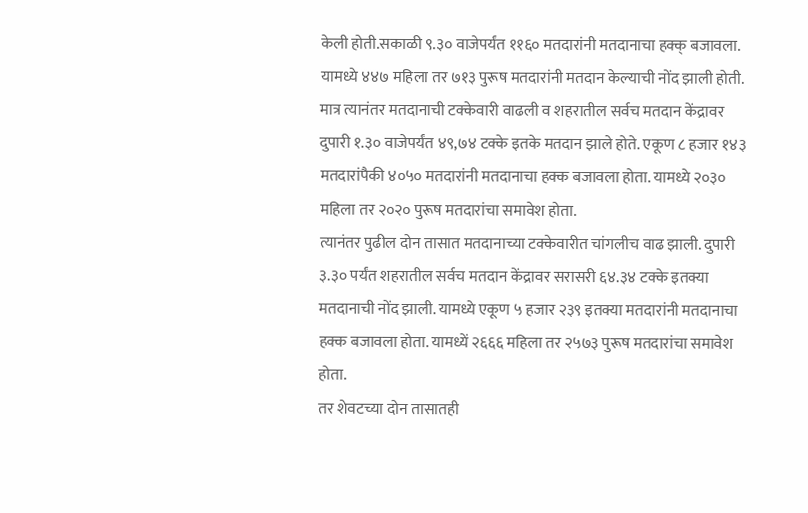केली होती.सकाळी ९.३० वाजेपर्यंत ११६० मतदारांनी मतदानाचा हक्क् बजावला. यामध्ये ४४७ महिला तर ७१३ पुरूष मतदारांनी मतदान केल्याची नोंद झाली होती. मात्र त्यानंतर मतदानाची टक्केवारी वाढली व शहरातील सर्वच मतदान केंद्रावर दुपारी १.३० वाजेपर्यंत ४९,७४ टक्के इतके मतदान झाले होते. एकूण ८ हजार १४३ मतदारांपैकी ४०५० मतदारांनी मतदानाचा हक्क बजावला होता. यामध्ये २०३० महिला तर २०२० पुरूष मतदारांचा समावेश होता.
त्यानंतर पुढील दोन तासात मतदानाच्या टक्केवारीत चांगलीच वाढ झाली. दुपारी ३.३० पर्यंत शहरातील सर्वच मतदान केंद्रावर सरासरी ६४.३४ टक्के इतक्या मतदानाची नोंद झाली. यामध्ये एकूण ५ हजार २३९ इतक्या मतदारांनी मतदानाचा हक्क बजावला होता. यामध्यें २६६६ महिला तर २५७३ पुरूष मतदारांचा समावेश होता.
तर शेवटच्या दोन तासातही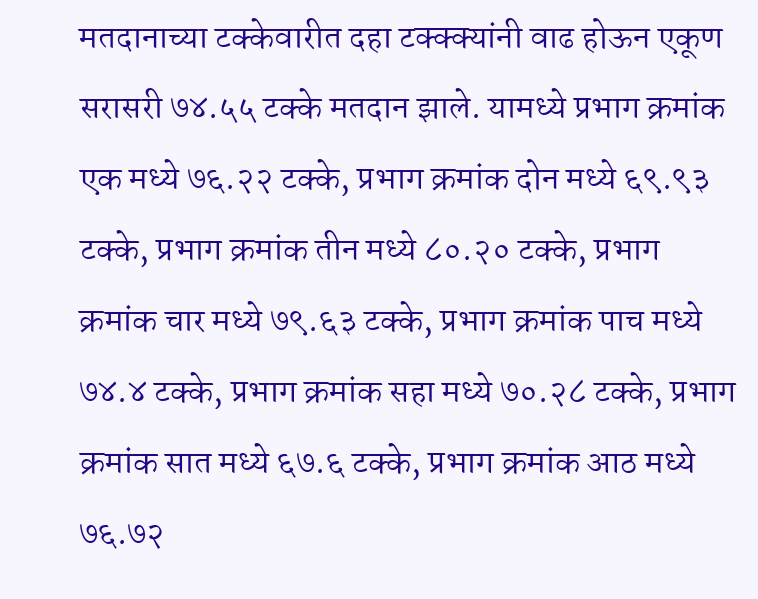मतदानाच्या टक्केवारीत दहा टक्क्क्यांनी वाढ होऊन एकूण सरासरी ७४.५५ टक्के मतदान झाले. यामध्ये प्रभाग क्रमांक एक मध्ये ७६.२२ टक्के, प्रभाग क्रमांक दोन मध्ये ६९.९३ टक्के, प्रभाग क्रमांक तीन मध्ये ८०.२० टक्के, प्रभाग क्रमांक चार मध्ये ७९.६३ टक्के, प्रभाग क्रमांक पाच मध्ये ७४.४ टक्के, प्रभाग क्रमांक सहा मध्ये ७०.२८ टक्के, प्रभाग क्रमांक सात मध्ये ६७.६ टक्के, प्रभाग क्रमांक आठ मध्ये ७६.७२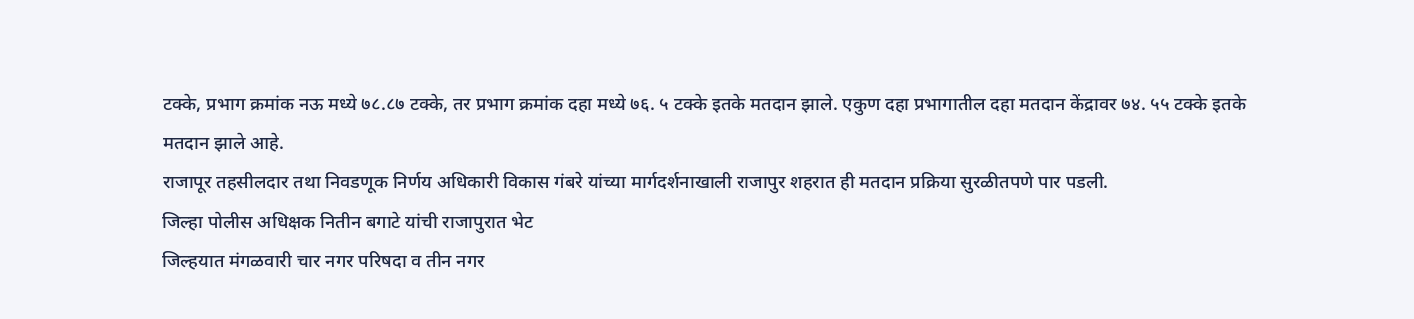टक्के, प्रभाग क्रमांक नऊ मध्ये ७८.८७ टक्के, तर प्रभाग क्रमांक दहा मध्ये ७६. ५ टक्के इतके मतदान झाले. एकुण दहा प्रभागातील दहा मतदान केंद्रावर ७४. ५५ टक्के इतके मतदान झाले आहे.
राजापूर तहसीलदार तथा निवडणूक निर्णय अधिकारी विकास गंबरे यांच्या मार्गदर्शनाखाली राजापुर शहरात ही मतदान प्रक्रिया सुरळीतपणे पार पडली.
जिल्हा पोलीस अधिक्षक नितीन बगाटे यांची राजापुरात भेट
जिल्हयात मंगळवारी चार नगर परिषदा व तीन नगर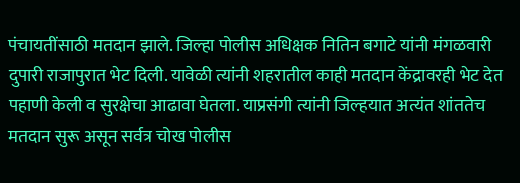पंचायतींसाठी मतदान झाले. जिल्हा पोलीस अधिक्षक नितिन बगाटे यांनी मंगळवारी दुपारी राजापुरात भेट दिली. यावेळी त्यांनी शहरातील काही मतदान केंद्रावरही भेट देत पहाणी केली व सुरक्षेचा आढावा घेतला. याप्रसंगी त्यांनी जिल्हयात अत्यंत शांततेच मतदान सुरू असून सर्वत्र चोख पोलीस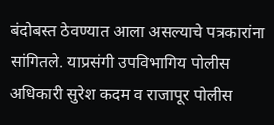बंदोबस्त ठेवण्यात आला असल्याचे पत्रकारांना सांगितले. याप्रसंगी उपविभागिय पोलीस अधिकारी सुरेश कदम व राजापूर पोलीस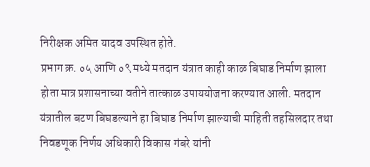निरीक्षक अमित यादव उपस्थित होते.
प्रभाग क्र. ०५ आणि ०९ मध्ये मतदान यंत्रात काही काळ बिघाड निर्माण झाला होता मात्र प्रशासनाच्या वतीने तात्काळ उपाययोजना करण्यात आली. मतदान यंत्रातील बटण बिघडल्याने हा बिघाड निर्माण झाल्याची माहिती तहसिलदार तथा निवडणूक निर्णय अधिकारी विकास गंबरे यांनी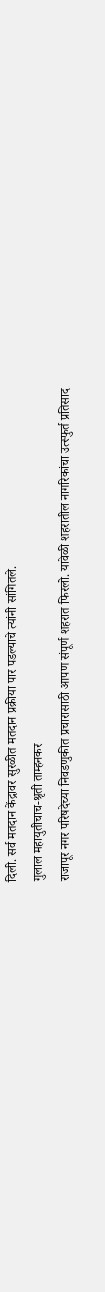दिली. सर्व मतदान केंद्रावर सुरळीत मतदान प्रक्रीया पार पडल्याचे त्यांनी सांगितले.
गुलाल महायुतीचाच-श्रृती ताम्हनकर
राजापूर नगर परिषदेच्या निवडणुकीत प्रचारासाठी आपण संपूर्ण शहरात फिरलो. यावेळी शहरातील नागरिकांचा उत्स्फुर्त प्रतिसाद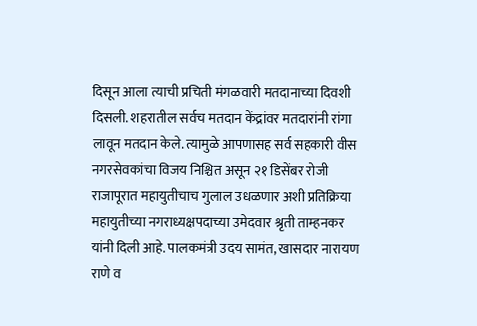दिसून आला त्याची प्रचिती मंगळवारी मतदानाच्या दिवशी दिसली. शहरातील सर्वच मतदान केंद्रांवर मतदारांनी रांगा लावून मतदान केले. त्यामुळे आपणासह सर्व सहकारी वीस नगरसेवकांचा विजय निश्चित असून २१ डिसेंबर रोजी राजापूरात महायुतीचाच गुलाल उधळणार अशी प्रतिक्रिया महायुतीच्या नगराध्यक्षपदाच्या उमेदवार श्रृती ताम्हनकर यांनी दिली आहे. पालकमंत्री उदय सामंत, खासदार नारायण राणे व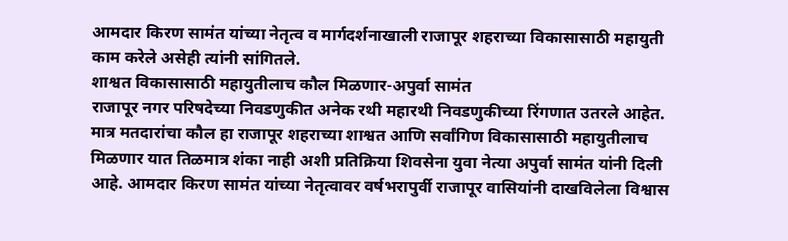आमदार किरण सामंत यांच्या नेतृत्व व मार्गदर्शनाखाली राजापूर शहराच्या विकासासाठी महायुती काम करेले असेही त्यांनी सांगितले.
शाश्वत विकासासाठी महायुतीलाच कौल मिळणार-अपुर्वा सामंत
राजापूर नगर परिषदेच्या निवडणुकीत अनेक रथी महारथी निवडणुकीच्या रिंगणात उतरले आहेत. मात्र मतदारांचा कौल हा राजापूर शहराच्या शाश्वत आणि सर्वांगिण विकासासाठी महायुतीलाच मिळणार यात तिळमात्र शंका नाही अशी प्रतिक्रिया शिवसेना युवा नेत्या अपुर्वा सामंत यांनी दिली आहे. आमदार किरण सामंत यांच्या नेतृत्वावर वर्षभरापुर्वी राजापूर वासियांनी दाखविलेला विश्वास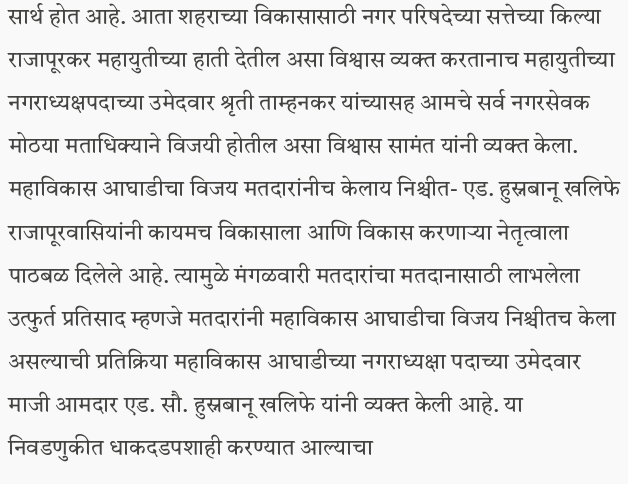सार्थ होत आहे. आता शहराच्या विकासासाठी नगर परिषदेच्या सत्तेच्या किल्या राजापूरकर महायुतीच्या हाती देतील असा विश्वास व्यक्त करतानाच महायुतीच्या नगराध्यक्षपदाच्या उमेदवार श्रृती ताम्हनकर यांच्यासह आमचे सर्व नगरसेवक मोठया मताधिक्याने विजयी होतील असा विश्वास सामंत यांनी व्यक्त केला.
महाविकास आघाडीचा विजय मतदारांनीच केलाय निश्चीत- एड. हुस्नबानू खलिफे
राजापूरवासियांनी कायमच विकासाला आणि विकास करणाऱ्या नेतृत्वाला पाठबळ दिलेले आहे. त्यामुळे मंगळवारी मतदारांचा मतदानासाठी लाभलेला उत्फुर्त प्रतिसाद म्हणजे मतदारांनी महाविकास आघाडीचा विजय निश्चीतच केला असल्याची प्रतिक्रिया महाविकास आघाडीच्या नगराध्यक्षा पदाच्या उमेदवार माजी आमदार एड. सौ. हुस्नबानू खलिफे यांनी व्यक्त केली आहे. या निवडणुकीत धाकदडपशाही करण्यात आल्याचा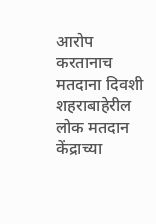आरोप करतानाच मतदाना दिवशी शहराबाहेरील लोक मतदान केंद्राच्या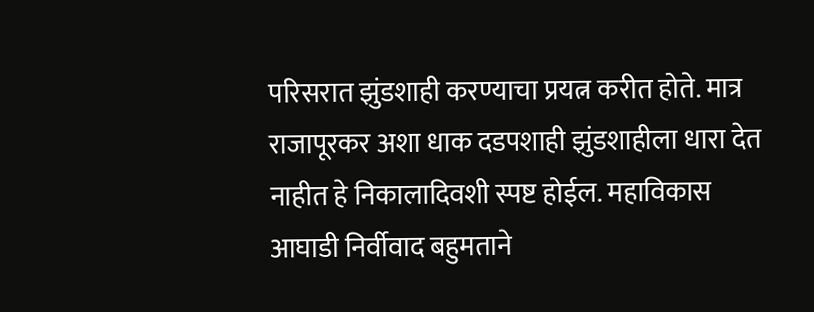परिसरात झुंडशाही करण्याचा प्रयत्न करीत होते. मात्र राजापूरकर अशा धाक दडपशाही झुंडशाहीला धारा देत नाहीत हे निकालादिवशी स्पष्ट होईल. महाविकास आघाडी निर्वीवाद बहुमताने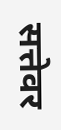सत्तेवर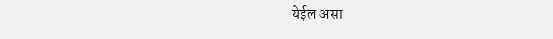येईल असा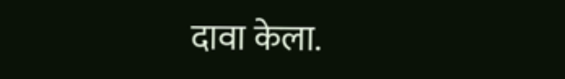दावा केला.